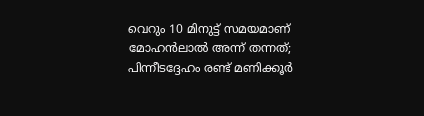വെറും 10 മിനുട്ട് സമയമാണ് മോഹന്‍ലാല്‍ അന്ന് തന്നത്; പിന്നീടദ്ദേഹം രണ്ട് മണിക്കൂര്‍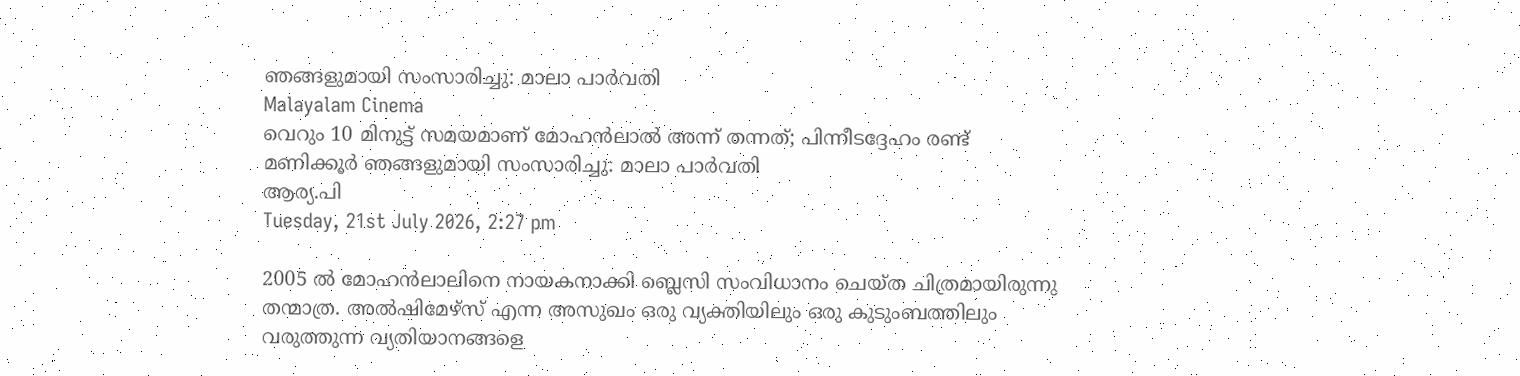ഞങ്ങളുമായി സംസാരിച്ചു: മാലാ പാര്‍വതി
Malayalam Cinema
വെറും 10 മിനുട്ട് സമയമാണ് മോഹന്‍ലാല്‍ അന്ന് തന്നത്; പിന്നീടദ്ദേഹം രണ്ട് മണിക്കൂര്‍ ഞങ്ങളുമായി സംസാരിച്ചു: മാലാ പാര്‍വതി
ആര്യ.പി
Tuesday, 21st July 2026, 2:27 pm

2005 ല്‍ മോഹന്‍ലാലിനെ നായകനാക്കി ബ്ലെസി സംവിധാനം ചെയ്ത ചിത്രമായിരുന്നു തന്മാത്ര. അല്‍ഷിമേഴ്‌സ് എന്ന അസുഖം ഒരു വ്യക്തിയിലും ഒരു കുടുംബത്തിലും വരുത്തുന്ന വ്യതിയാനങ്ങളെ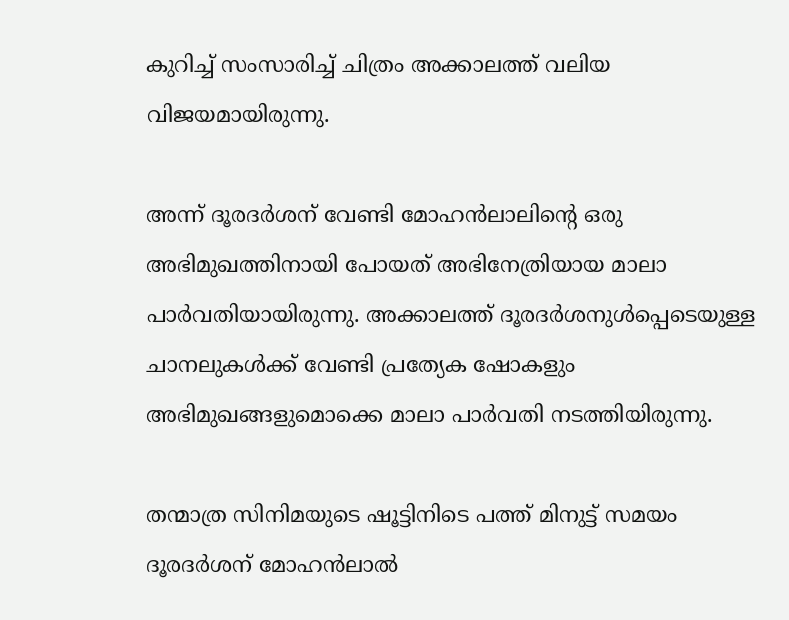കുറിച്ച് സംസാരിച്ച് ചിത്രം അക്കാലത്ത് വലിയ വിജയമായിരുന്നു.

അന്ന് ദൂരദര്‍ശന് വേണ്ടി മോഹന്‍ലാലിന്റെ ഒരു അഭിമുഖത്തിനായി പോയത് അഭിനേത്രിയായ മാലാ പാര്‍വതിയായിരുന്നു. അക്കാലത്ത് ദൂരദര്‍ശനുള്‍പ്പെടെയുള്ള ചാനലുകള്‍ക്ക് വേണ്ടി പ്രത്യേക ഷോകളും അഭിമുഖങ്ങളുമൊക്കെ മാലാ പാര്‍വതി നടത്തിയിരുന്നു.

തന്മാത്ര സിനിമയുടെ ഷൂട്ടിനിടെ പത്ത് മിനുട്ട് സമയം ദൂരദര്‍ശന് മോഹന്‍ലാല്‍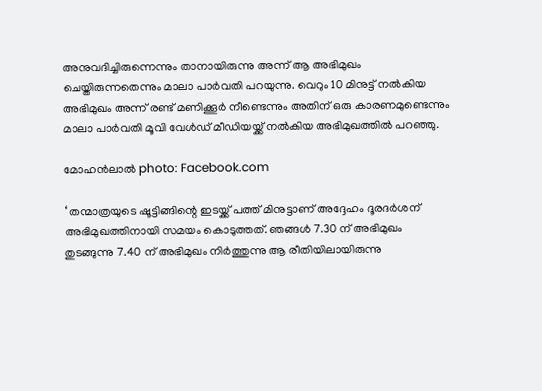അനുവദിച്ചിരുന്നെന്നും താനായിരുന്നു അന്ന് ആ അഭിമുഖം ചെയ്തിരുന്നതെന്നും മാലാ പാര്‍വതി പറയുന്നു. വെറും 10 മിനുട്ട് നല്‍കിയ അഭിമുഖം അന്ന് രണ്ട് മണിക്കൂര്‍ നീണ്ടെന്നും അതിന് ഒരു കാരണമുണ്ടെന്നും മാലാ പാര്‍വതി മൂവി വേള്‍ഡ് മീഡിയയ്ക്ക് നല്‍കിയ അഭിമുഖത്തില്‍ പറഞ്ഞു.

മോഹന്‍ലാല്‍ photo: Facebook.com

‘ തന്മാത്രയുടെ ഷൂട്ടിങ്ങിന്റെ ഇടയ്ക്ക് പത്ത് മിനുട്ടാണ് അദ്ദേഹം ദൂരദര്‍ശന് അഭിമുഖത്തിനായി സമയം കൊടുത്തത്. ഞങ്ങള്‍ 7.30 ന് അഭിമുഖം തുടങ്ങുന്നു 7.40 ന് അഭിമുഖം നിര്‍ത്തുന്നു ആ രീതിയിലായിരുന്നു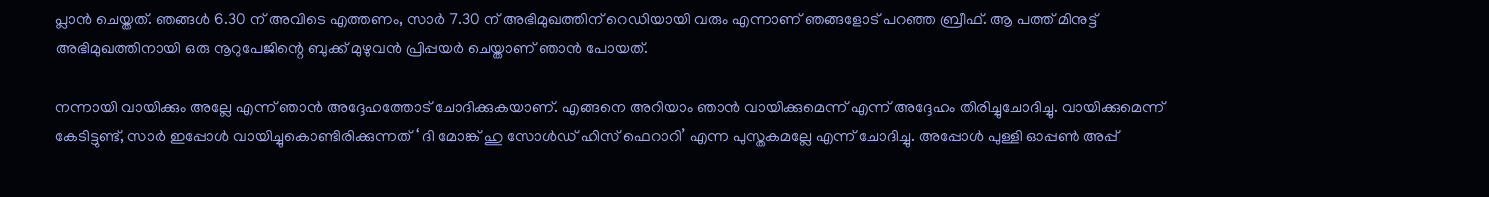പ്ലാന്‍ ചെയ്തത്. ഞങ്ങള്‍ 6.30 ന് അവിടെ എത്തണം, സാര്‍ 7.30 ന് അഭിമുഖത്തിന് റെഡിയായി വരും എന്നാണ് ഞങ്ങളോട് പറഞ്ഞ ബ്രീഫ്. ആ പത്ത് മിനുട്ട് അഭിമുഖത്തിനായി ഒരു നൂറുപേജിന്റെ ബുക്ക് മുഴുവന്‍ പ്രിപ്പയര്‍ ചെയ്താണ് ഞാന്‍ പോയത്.

നന്നായി വായിക്കും അല്ലേ എന്ന് ഞാന്‍ അദ്ദേഹത്തോട് ചോദിക്കുകയാണ്. എങ്ങനെ അറിയാം ഞാന്‍ വായിക്കുമെന്ന് എന്ന് അദ്ദേഹം തിരിച്ചുചോദിച്ചു. വായിക്കുമെന്ന് കേടിട്ടുണ്ട്, സാര്‍ ഇപ്പോള്‍ വായിച്ചുകൊണ്ടിരിക്കുന്നത് ‘ ദി മോങ്ക് ഹു സോള്‍ഡ് ഹിസ് ഫെറാറി’ എന്ന പുസ്തകമല്ലേ എന്ന് ചോദിച്ചു. അപ്പോള്‍ പുള്ളി ഓപ്പണ്‍ അപ്പ്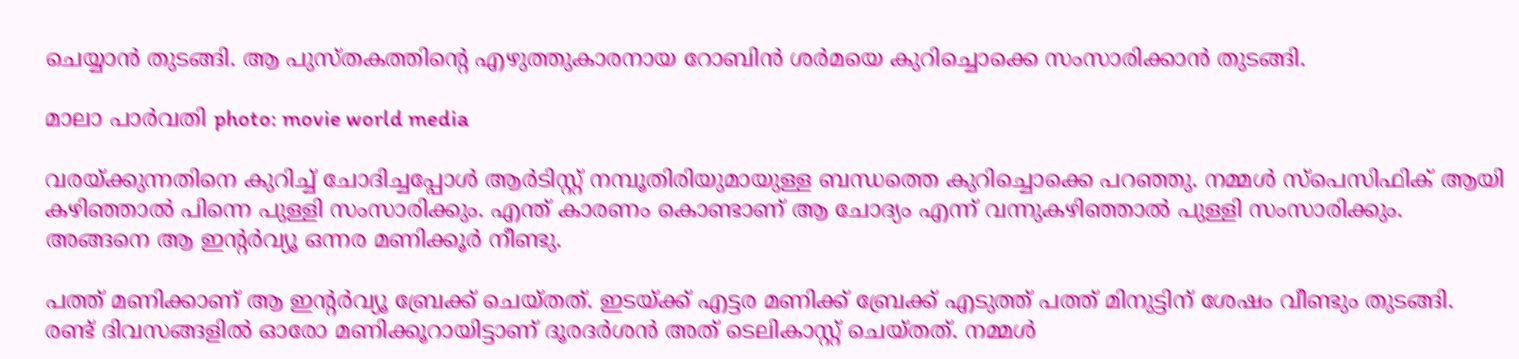ചെയ്യാന്‍ തുടങ്ങി. ആ പുസ്തകത്തിന്റെ എഴുത്തുകാരനായ റോബിന്‍ ശര്‍മയെ കുറിച്ചൊക്കെ സംസാരിക്കാന്‍ തുടങ്ങി.

മാലാ പാര്‍വതി photo: movie world media

വരയ്ക്കുന്നതിനെ കുറിച്ച് ചോദിച്ചപ്പോള്‍ ആര്‍ടിസ്റ്റ് നമ്പൂതിരിയുമായുള്ള ബന്ധത്തെ കുറിച്ചൊക്കെ പറഞ്ഞു. നമ്മള്‍ സ്‌പെസിഫിക് ആയി കഴിഞ്ഞാല്‍ പിന്നെ പുള്ളി സംസാരിക്കും. എന്ത് കാരണം കൊണ്ടാണ് ആ ചോദ്യം എന്ന് വന്നുകഴിഞ്ഞാല്‍ പുള്ളി സംസാരിക്കും. അങ്ങനെ ആ ഇന്റര്‍വ്യൂ ഒന്നര മണിക്കൂര്‍ നീണ്ടു.

പത്ത് മണിക്കാണ് ആ ഇന്റര്‍വ്യൂ ബ്രേക്ക് ചെയ്തത്. ഇടയ്ക്ക് എട്ടര മണിക്ക് ബ്രേക്ക് എടുത്ത് പത്ത് മിനുട്ടിന് ശേഷം വീണ്ടും തുടങ്ങി. രണ്ട് ദിവസങ്ങളില്‍ ഓരോ മണിക്കൂറായിട്ടാണ് ദൂരദര്‍ശന്‍ അത് ടെലികാസ്റ്റ് ചെയ്തത്. നമ്മള്‍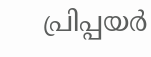പ്രിപ്പയര്‍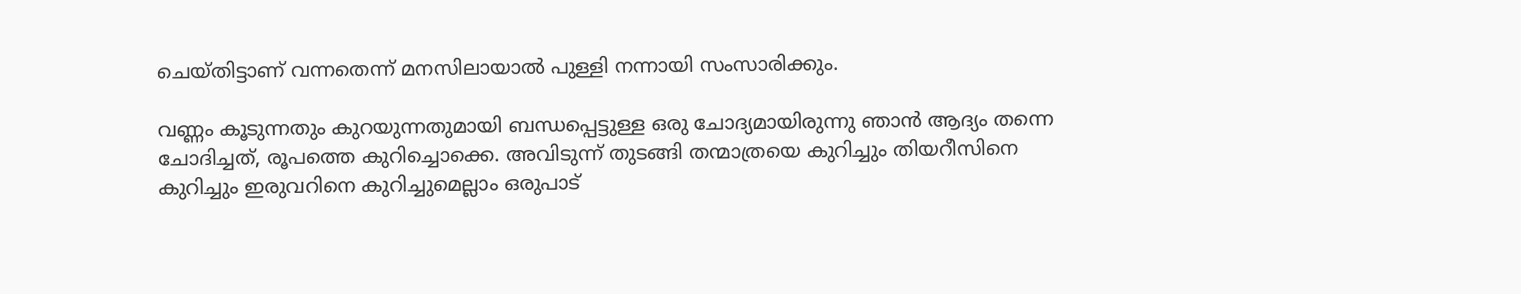ചെയ്തിട്ടാണ് വന്നതെന്ന് മനസിലായാല്‍ പുള്ളി നന്നായി സംസാരിക്കും.

വണ്ണം കൂടുന്നതും കുറയുന്നതുമായി ബന്ധപ്പെട്ടുള്ള ഒരു ചോദ്യമായിരുന്നു ഞാന്‍ ആദ്യം തന്നെ ചോദിച്ചത്, രൂപത്തെ കുറിച്ചൊക്കെ. അവിടുന്ന് തുടങ്ങി തന്മാത്രയെ കുറിച്ചും തിയറീസിനെ കുറിച്ചും ഇരുവറിനെ കുറിച്ചുമെല്ലാം ഒരുപാട്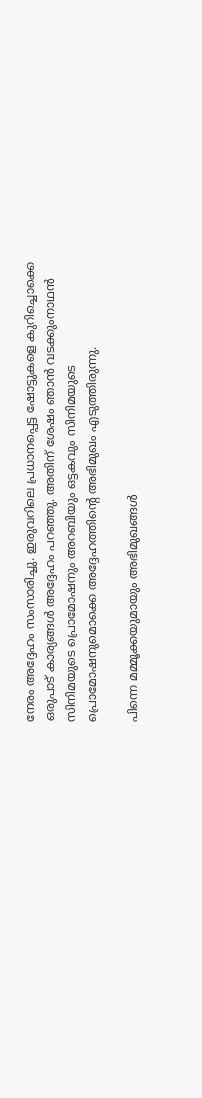നേരം അദ്ദേഹം സംസാരിച്ചു. ഇരുവറിലെ പ്രധാനപ്പെട്ട ഷോട്ടുകളെ കുറിച്ചൊക്കെ ഒരുപാട് കാര്യങ്ങള്‍ അദ്ദേഹം പറഞ്ഞു. അതിന് ശേഷം ഞാന്‍ വടക്കുംനാഥന്‍ സിനിമയുടെ പ്രൊമോഷനും അറബിയും ഒട്ടകവും സിനിമയുടെ പ്രൊമോഷനുമൊക്കെ അദ്ദേഹത്തിന്റെ അഭിമുഖം എടുത്തിരുന്നു.

പിന്നെ മമ്മൂക്കയുമായും അഭിമുഖങ്ങള്‍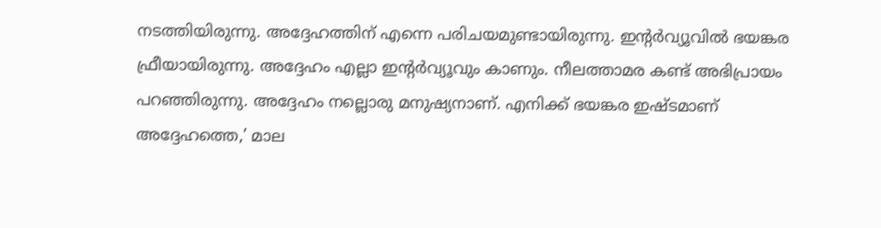നടത്തിയിരുന്നു. അദ്ദേഹത്തിന് എന്നെ പരിചയമുണ്ടായിരുന്നു. ഇന്റര്‍വ്യൂവില്‍ ഭയങ്കര ഫ്രീയായിരുന്നു. അദ്ദേഹം എല്ലാ ഇന്റര്‍വ്യൂവും കാണും. നീലത്താമര കണ്ട് അഭിപ്രായം പറഞ്ഞിരുന്നു. അദ്ദേഹം നല്ലൊരു മനുഷ്യനാണ്. എനിക്ക് ഭയങ്കര ഇഷ്ടമാണ് അദ്ദേഹത്തെ,’ മാല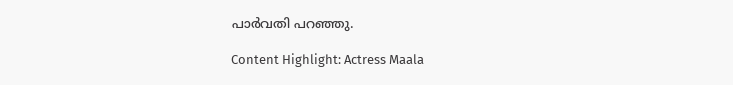പാര്‍വതി പറഞ്ഞു.

Content Highlight: Actress Maala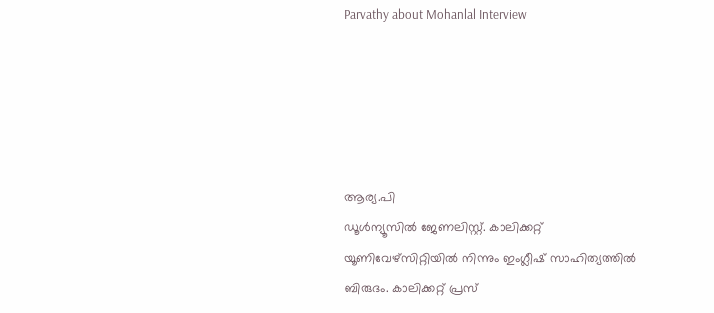Parvathy about Mohanlal Interview





ആര്യ.പി
ഡൂള്‍ന്യൂസില്‍ ജേണലിസ്റ്റ്. കാലിക്കറ്റ് യൂണിവേഴ്‌സിറ്റിയില്‍ നിന്നും ഇംഗ്ലീഷ് സാഹിത്യത്തില്‍ ബിരുദം. കാലിക്കറ്റ് പ്രസ്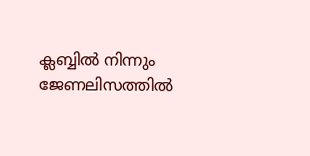ക്ലബ്ബില്‍ നിന്നും ജേണലിസത്തില്‍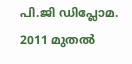പി.ജി ഡിപ്ലോമ. 2011 മുതല്‍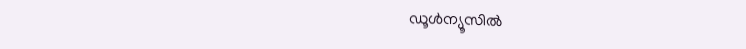ഡൂള്‍ന്യൂസില്‍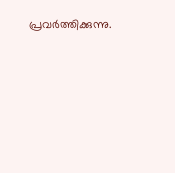പ്രവര്‍ത്തിക്കുന്നു.